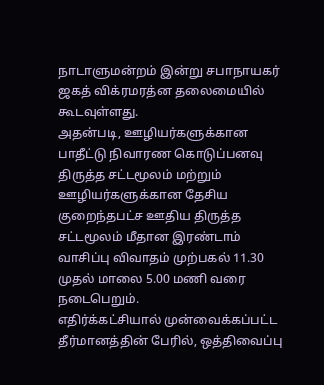நாடாளுமன்றம் இன்று சபாநாயகர் ஜகத் விக்ரமரத்ன தலைமையில் கூடவுள்ளது.
அதன்படி, ஊழியர்களுக்கான பாதீட்டு நிவாரண கொடுப்பனவு திருத்த சட்டமூலம் மற்றும் ஊழியர்களுக்கான தேசிய குறைந்தபட்ச ஊதிய திருத்த சட்டமூலம் மீதான இரண்டாம் வாசிப்பு விவாதம் முற்பகல் 11.30 முதல் மாலை 5.00 மணி வரை நடைபெறும்.
எதிர்க்கட்சியால் முன்வைக்கப்பட்ட தீர்மானத்தின் பேரில், ஒத்திவைப்பு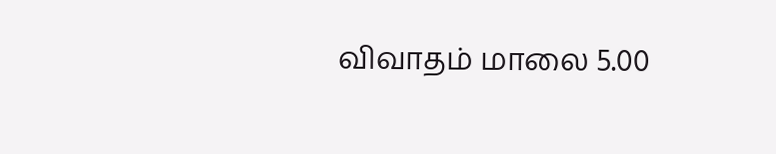விவாதம் மாலை 5.00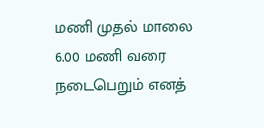மணி முதல் மாலை 6.00 மணி வரை நடைபெறும் எனத்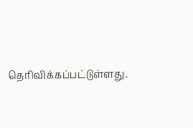தெரிவிக்கப்பட்டுள்ளது.